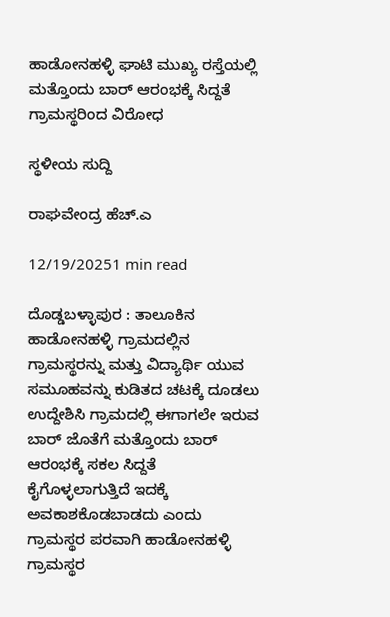ಹಾಡೋನಹಳ್ಳಿ ಘಾಟಿ ಮುಖ್ಯ ರಸ್ತೆಯಲ್ಲಿ ಮತ್ತೊಂದು ಬಾರ್ ಆರಂಭಕ್ಕೆ ಸಿದ್ದತೆ ಗ್ರಾಮಸ್ಥರಿಂದ ವಿರೋಧ

ಸ್ಥಳೀಯ ಸುದ್ದಿ

ರಾಘವೇಂದ್ರ ಹೆಚ್.ಎ

12/19/20251 min read

ದೊಡ್ಡಬಳ್ಳಾಪುರ : ತಾಲೂಕಿನ ಹಾಡೋನಹಳ್ಳಿ ಗ್ರಾಮದಲ್ಲಿನ ಗ್ರಾಮಸ್ಥರನ್ನು ಮತ್ತು ವಿದ್ಯಾರ್ಥಿ ಯುವ ಸಮೂಹವನ್ನು ಕುಡಿತದ ಚಟಕ್ಕೆ ದೂಡಲು ಉದ್ದೇಶಿಸಿ ಗ್ರಾಮದಲ್ಲಿ ಈಗಾಗಲೇ ಇರುವ ಬಾರ್ ಜೊತೆಗೆ ಮತ್ತೊಂದು ಬಾರ್ ಆರಂಭಕ್ಕೆ ಸಕಲ ಸಿದ್ದತೆ ಕೈಗೊಳ್ಳಲಾಗುತ್ತಿದೆ ಇದಕ್ಕೆ ಅವಕಾಶಕೊಡಬಾಡದು ಎಂದು ಗ್ರಾಮಸ್ಥರ ಪರವಾಗಿ ಹಾಡೋನಹಳ್ಳಿ ಗ್ರಾಮಸ್ಥರ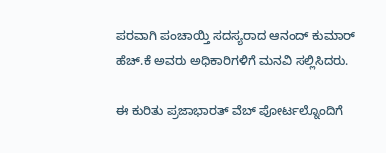ಪರವಾಗಿ ಪಂಚಾಯ್ತಿ ಸದಸ್ಯರಾದ ಆನಂದ್ ಕುಮಾರ್ ಹೆಚ್.ಕೆ ಅವರು ಅಧಿಕಾರಿಗಳಿಗೆ ಮನವಿ ಸಲ್ಲಿಸಿದರು.

ಈ ಕುರಿತು ಪ್ರಜಾಭಾರತ್ ವೆಬ್ ಪೋರ್ಟಲ್ನೊಂದಿಗೆ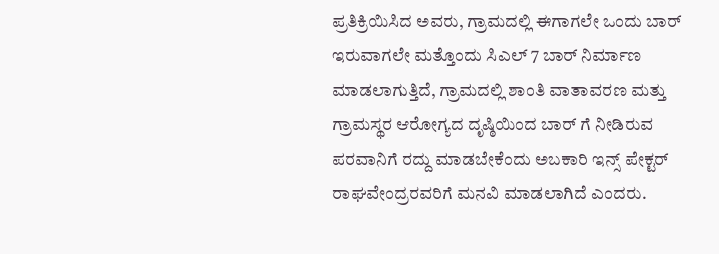ಪ್ರತಿಕ್ರಿಯಿಸಿದ ಅವರು, ಗ್ರಾಮದಲ್ಲಿ ಈಗಾಗಲೇ ಒಂದು ಬಾರ್ ಇರುವಾಗಲೇ ಮತ್ತೊಂದು ಸಿಎಲ್ 7 ಬಾರ್ ನಿರ್ಮಾಣ ಮಾಡಲಾಗುತ್ತಿದೆ, ಗ್ರಾಮದಲ್ಲಿ ಶಾಂತಿ ವಾತಾವರಣ ಮತ್ತು ಗ್ರಾಮಸ್ಥರ ಆರೋಗ್ಯದ ದೃಷ್ಠಿಯಿಂದ ಬಾರ್ ಗೆ ನೀಡಿರುವ ಪರವಾನಿಗೆ ರದ್ದು ಮಾಡಬೇಕೆಂದು ಅಬಕಾರಿ ಇನ್ಸ್ ಪೇಕ್ಟರ್ ರಾಘವೇಂದ್ರರವರಿಗೆ ಮನವಿ ಮಾಡಲಾಗಿದೆ ಎಂದರು.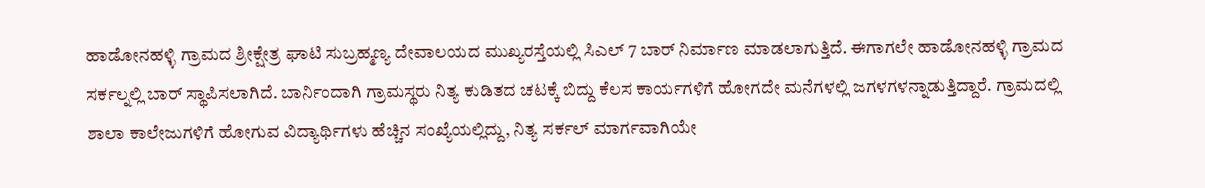ಹಾಡೋನಹಳ್ಳಿ ಗ್ರಾಮದ ಶ್ರೀಕ್ಷೇತ್ರ ಘಾಟಿ ಸುಬ್ರಹ್ಮಣ್ಯ ದೇವಾಲಯದ ಮುಖ್ಯರಸ್ತೆಯಲ್ಲಿ ಸಿಎಲ್ 7 ಬಾರ್ ನಿರ್ಮಾಣ ಮಾಡಲಾಗುತ್ತಿದೆ. ಈಗಾಗಲೇ ಹಾಡೋನಹಳ್ಳಿ ಗ್ರಾಮದ ಸರ್ಕಲ್ನಲ್ಲಿ ಬಾರ್ ಸ್ಥಾಪಿಸಲಾಗಿದೆ. ಬಾರ್ನಿಂದಾಗಿ ಗ್ರಾಮಸ್ಥರು ನಿತ್ಯ ಕುಡಿತದ ಚಟಕ್ಕೆ ಬಿದ್ದು ಕೆಲಸ ಕಾರ್ಯಗಳಿಗೆ ಹೋಗದೇ ಮನೆಗಳಲ್ಲಿ ಜಗಳಗಳನ್ನಾಡುತ್ತಿದ್ದಾರೆ. ಗ್ರಾಮದಲ್ಲಿ ಶಾಲಾ ಕಾಲೇಜುಗಳಿಗೆ ಹೋಗುವ ವಿದ್ಯಾರ್ಥಿಗಳು ಹೆಚ್ಚಿನ ಸಂಖ್ಯೆಯಲ್ಲಿದ್ದು, ನಿತ್ಯ ಸರ್ಕಲ್ ಮಾರ್ಗವಾಗಿಯೇ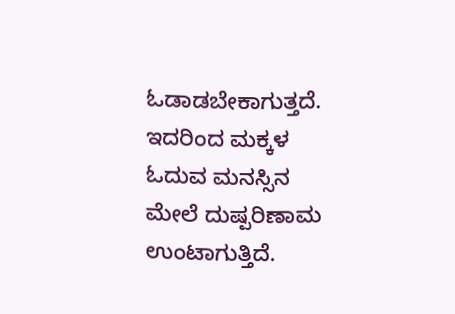ಓಡಾಡಬೇಕಾಗುತ್ತದೆ. ಇದರಿಂದ ಮಕ್ಕಳ ಓದುವ ಮನಸ್ಸಿನ ಮೇಲೆ ದುಷ್ಪರಿಣಾಮ ಉಂಟಾಗುತ್ತಿದೆ.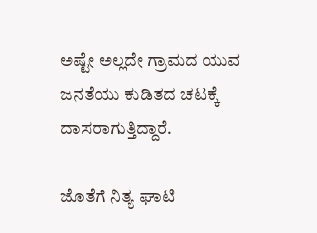ಅಷ್ಟೇ ಅಲ್ಲದೇ ಗ್ರಾಮದ ಯುವ ಜನತೆಯು ಕುಡಿತದ ಚಟಕ್ಕೆ ದಾಸರಾಗುತ್ತಿದ್ದಾರೆ.

ಜೊತೆಗೆ ನಿತ್ಯ ಘಾಟಿ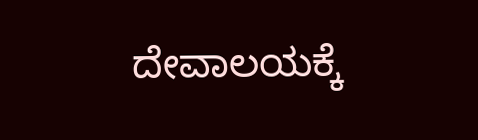ದೇವಾಲಯಕ್ಕೆ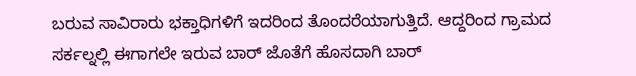ಬರುವ ಸಾವಿರಾರು ಭಕ್ತಾಧಿಗಳಿಗೆ ಇದರಿಂದ ತೊಂದರೆಯಾಗುತ್ತಿದೆ. ಆದ್ದರಿಂದ ಗ್ರಾಮದ ಸರ್ಕಲ್ನಲ್ಲಿ ಈಗಾಗಲೇ ಇರುವ ಬಾರ್ ಜೊತೆಗೆ ಹೊಸದಾಗಿ ಬಾರ್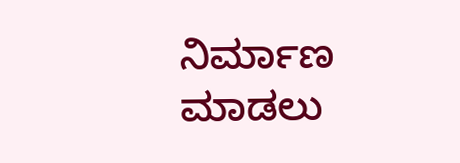ನಿರ್ಮಾಣ ಮಾಡಲು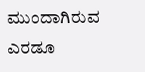ಮುಂದಾಗಿರುವ ಎರಡೂ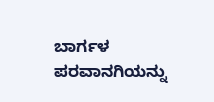ಬಾರ್ಗಳ ಪರವಾನಗಿಯನ್ನು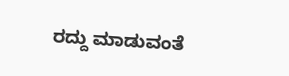ರದ್ದು ಮಾಡುವಂತೆ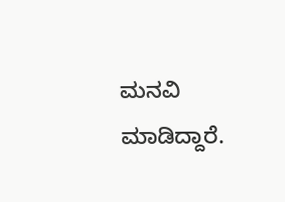ಮನವಿ ಮಾಡಿದ್ದಾರೆ.